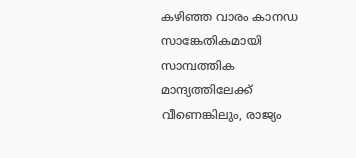കഴിഞ്ഞ വാരം കാനഡ സാങ്കേതികമായി സാമ്പത്തിക മാന്ദ്യത്തിലേക്ക് വീണെങ്കിലും, രാജ്യം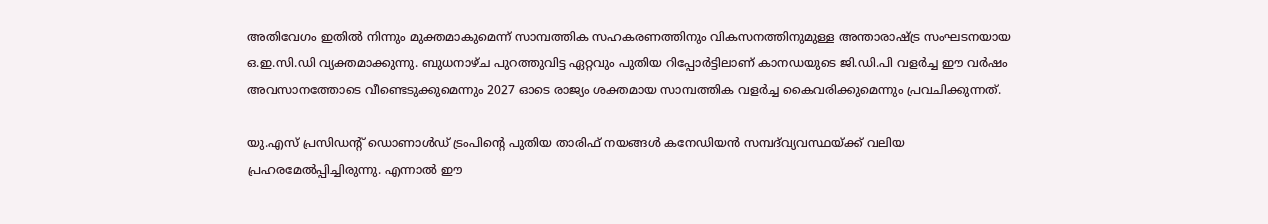അതിവേഗം ഇതില്‍ നിന്നും മുക്തമാകുമെന്ന് സാമ്പത്തിക സഹകരണത്തിനും വികസനത്തിനുമുള്ള അന്താരാഷ്ട്ര സംഘടനയായ ഒ.ഇ.സി.ഡി വ്യക്തമാക്കുന്നു. ബുധനാഴ്ച പുറത്തുവിട്ട ഏറ്റവും പുതിയ റിപ്പോര്‍ട്ടിലാണ് കാനഡയുടെ ജി.ഡി.പി വളര്‍ച്ച ഈ വര്‍ഷം അവസാനത്തോടെ വീണ്ടെടുക്കുമെന്നും 2027 ഓടെ രാജ്യം ശക്തമായ സാമ്പത്തിക വളര്‍ച്ച കൈവരിക്കുമെന്നും പ്രവചിക്കുന്നത്.

യു.എസ് പ്രസിഡന്റ് ഡൊണാള്‍ഡ് ട്രംപിന്റെ പുതിയ താരിഫ് നയങ്ങള്‍ കനേഡിയന്‍ സമ്പദ്‌വ്യവസ്ഥയ്ക്ക് വലിയ പ്രഹരമേല്‍പ്പിച്ചിരുന്നു. എന്നാല്‍ ഈ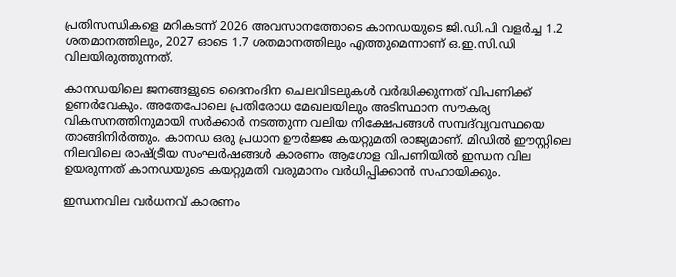പ്രതിസന്ധികളെ മറികടന്ന് 2026 അവസാനത്തോടെ കാനഡയുടെ ജി.ഡി.പി വളര്‍ച്ച 1.2 ശതമാനത്തിലും, 2027 ഓടെ 1.7 ശതമാനത്തിലും എത്തുമെന്നാണ് ഒ.ഇ.സി.ഡി വിലയിരുത്തുന്നത്.

കാനഡയിലെ ജനങ്ങളുടെ ദൈനംദിന ചെലവിടലുകള്‍ വര്‍ദ്ധിക്കുന്നത് വിപണിക്ക് ഉണര്‍വേകും. അതേപോലെ പ്രതിരോധ മേഖലയിലും അടിസ്ഥാന സൗകര്യ വികസനത്തിനുമായി സര്‍ക്കാര്‍ നടത്തുന്ന വലിയ നിക്ഷേപങ്ങള്‍ സമ്പദ്‌വ്യവസ്ഥയെ താങ്ങിനിര്‍ത്തും. കാനഡ ഒരു പ്രധാന ഊര്‍ജ്ജ കയറ്റുമതി രാജ്യമാണ്. മിഡില്‍ ഈസ്റ്റിലെ നിലവിലെ രാഷ്ട്രീയ സംഘര്‍ഷങ്ങള്‍ കാരണം ആഗോള വിപണിയില്‍ ഇന്ധന വില ഉയരുന്നത് കാനഡയുടെ കയറ്റുമതി വരുമാനം വര്‍ധിപ്പിക്കാന്‍ സഹായിക്കും.

ഇന്ധനവില വര്‍ധനവ് കാരണം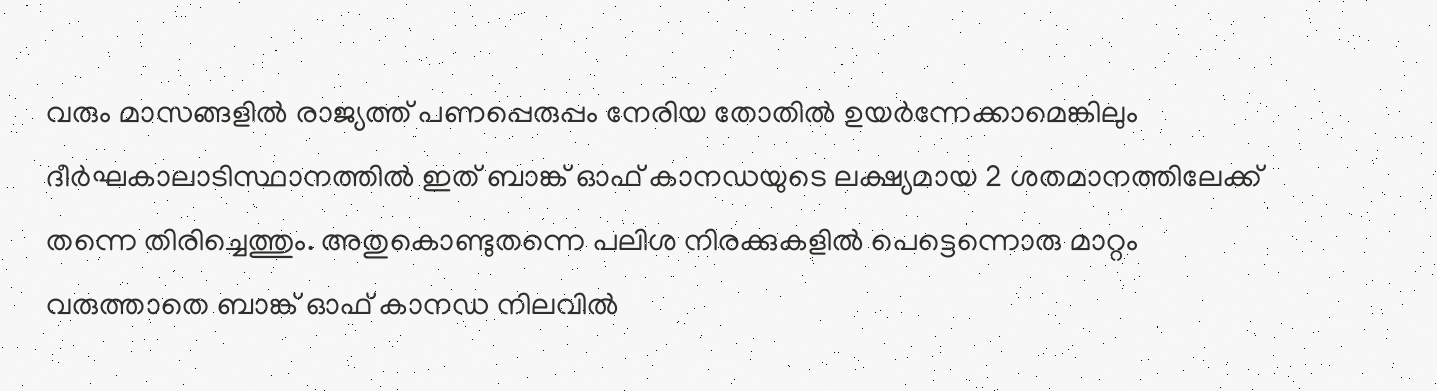വരും മാസങ്ങളില്‍ രാജ്യത്ത് പണപ്പെരുപ്പം നേരിയ തോതില്‍ ഉയര്‍ന്നേക്കാമെങ്കിലും ദീര്‍ഘകാലാടിസ്ഥാനത്തില്‍ ഇത് ബാങ്ക് ഓഫ് കാനഡയുടെ ലക്ഷ്യമായ 2 ശതമാനത്തിലേക്ക് തന്നെ തിരിച്ചെത്തും. അതുകൊണ്ടുതന്നെ പലിശ നിരക്കുകളില്‍ പെട്ടെന്നൊരു മാറ്റം വരുത്താതെ ബാങ്ക് ഓഫ് കാനഡ നിലവില്‍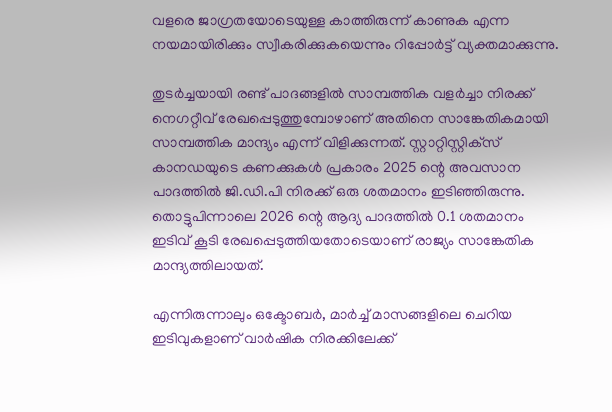വളരെ ജാഗ്രതയോടെയുള്ള കാത്തിരുന്ന് കാണുക എന്ന നയമായിരിക്കും സ്വീകരിക്കുകയെന്നും റിപ്പോര്‍ട്ട് വ്യക്തമാക്കുന്നു.

തുടര്‍ച്ചയായി രണ്ട് പാദങ്ങളില്‍ സാമ്പത്തിക വളര്‍ച്ചാ നിരക്ക് നെഗറ്റീവ് രേഖപ്പെടുത്തുമ്പോഴാണ് അതിനെ സാങ്കേതികമായി സാമ്പത്തിക മാന്ദ്യം എന്ന് വിളിക്കുന്നത്. സ്റ്റാറ്റിസ്റ്റിക്‌സ് കാനഡയുടെ കണക്കുകള്‍ പ്രകാരം 2025 ന്റെ അവസാന പാദത്തില്‍ ജി.ഡി.പി നിരക്ക് ഒരു ശതമാനം ഇടിഞ്ഞിരുന്നു. തൊട്ടുപിന്നാലെ 2026 ന്റെ ആദ്യ പാദത്തില്‍ 0.1 ശതമാനം ഇടിവ് കൂടി രേഖപ്പെടുത്തിയതോടെയാണ് രാജ്യം സാങ്കേതിക മാന്ദ്യത്തിലായത്.

എന്നിരുന്നാലും ഒക്ടോബര്‍, മാര്‍ച്ച് മാസങ്ങളിലെ ചെറിയ ഇടിവുകളാണ് വാര്‍ഷിക നിരക്കിലേക്ക്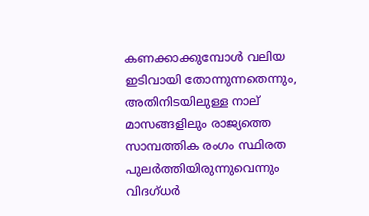കണക്കാക്കുമ്പോള്‍ വലിയ ഇടിവായി തോന്നുന്നതെന്നും, അതിനിടയിലുള്ള നാല് മാസങ്ങളിലും രാജ്യത്തെ സാമ്പത്തിക രംഗം സ്ഥിരത പുലര്‍ത്തിയിരുന്നുവെന്നും വിദഗ്ധര്‍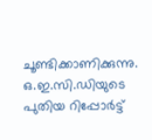ചൂണ്ടിക്കാണിക്കുന്നു. ഒ.ഇ.സി.ഡിയുടെ പുതിയ റിപ്പോര്‍ട്ട്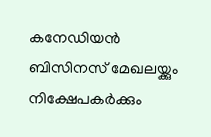കനേഡിയന്‍ ബിസിനസ് മേഖലയ്ക്കും നിക്ഷേപകര്‍ക്കും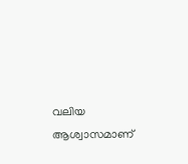വലിയ ആശ്വാസമാണ്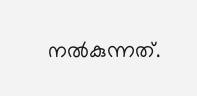നല്‍കുന്നത്.